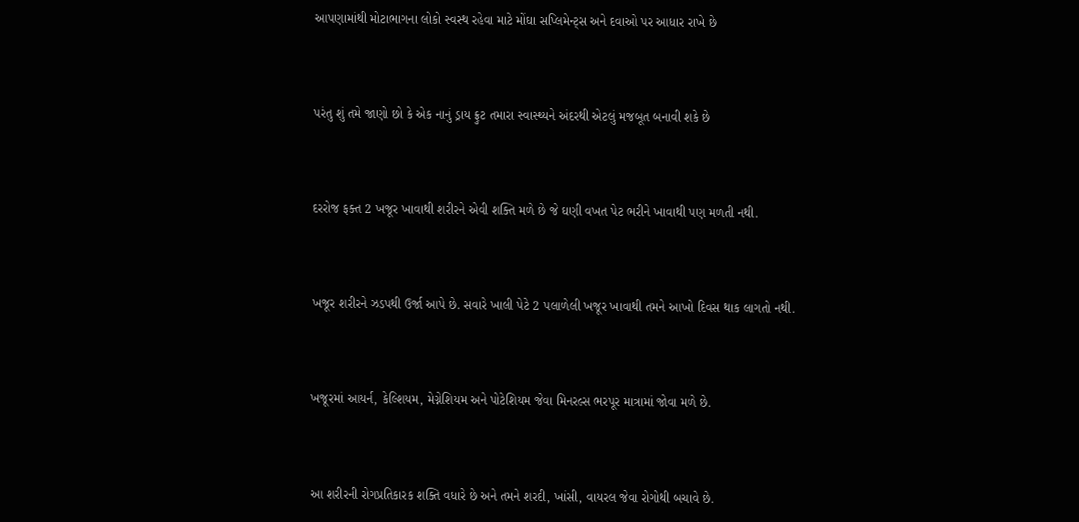આપણામાંથી મોટાભાગના લોકો સ્વસ્થ રહેવા માટે મોંઘા સપ્લિમેન્ટ્સ અને દવાઓ પર આધાર રાખે છે



પરંતુ શું તમે જાણો છો કે એક નાનું ડ્રાય ફ્રુટ તમારા સ્વાસ્થ્યને અંદરથી એટલું મજબૂત બનાવી શકે છે



દરરોજ ફક્ત 2 ખજૂર ખાવાથી શરીરને એવી શક્તિ મળે છે જે ઘણી વખત પેટ ભરીને ખાવાથી પણ મળતી નથી.



ખજૂર શરીરને ઝડપથી ઉર્જા આપે છે. સવારે ખાલી પેટે 2 પલાળેલી ખજૂર ખાવાથી તમને આખો દિવસ થાક લાગતો નથી.



ખજૂરમાં આયર્ન, કેલ્શિયમ, મેગ્નેશિયમ અને પોટેશિયમ જેવા મિનરલ્સ ભરપૂર માત્રામાં જોવા મળે છે.



આ શરીરની રોગપ્રતિકારક શક્તિ વધારે છે અને તમને શરદી, ખાંસી, વાયરલ જેવા રોગોથી બચાવે છે.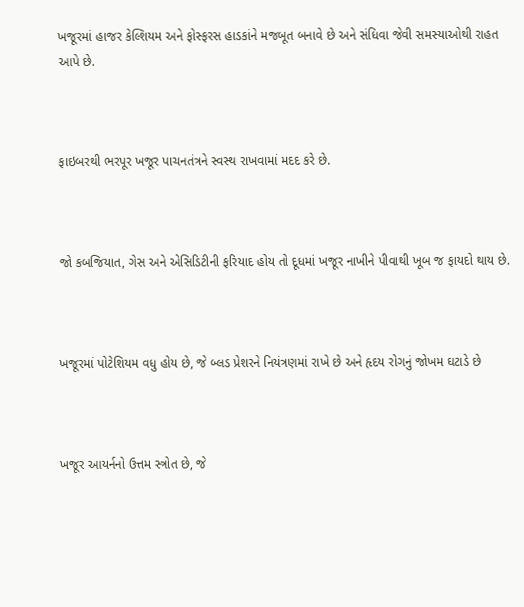ખજૂરમાં હાજર કેલ્શિયમ અને ફોસ્ફરસ હાડકાંને મજબૂત બનાવે છે અને સંધિવા જેવી સમસ્યાઓથી રાહત આપે છે.



ફાઇબરથી ભરપૂર ખજૂર પાચનતંત્રને સ્વસ્થ રાખવામાં મદદ કરે છે.



જો કબજિયાત, ગેસ અને એસિડિટીની ફરિયાદ હોય તો દૂધમાં ખજૂર નાખીને પીવાથી ખૂબ જ ફાયદો થાય છે.



ખજૂરમાં પોટેશિયમ વધુ હોય છે, જે બ્લડ પ્રેશરને નિયંત્રણમાં રાખે છે અને હૃદય રોગનું જોખમ ઘટાડે છે



ખજૂર આયર્નનો ઉત્તમ સ્ત્રોત છે, જે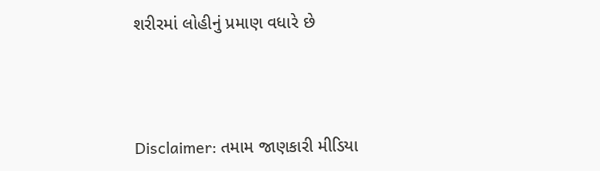શરીરમાં લોહીનું પ્રમાણ વધારે છે



Disclaimer: તમામ જાણકારી મીડિયા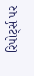રિપોર્ટ્સ પર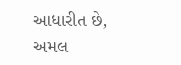આધારીત છે, અમલ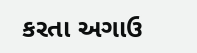કરતા અગાઉ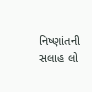નિષ્ણાંતની સલાહ લો